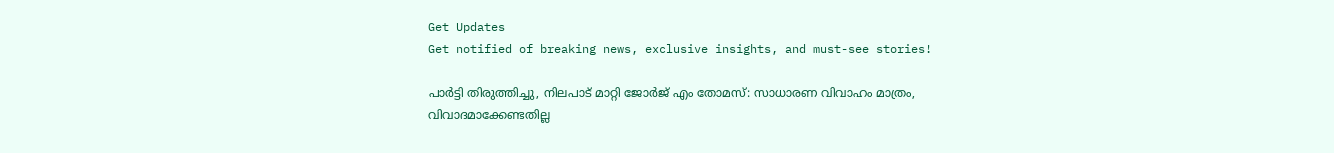Get Updates
Get notified of breaking news, exclusive insights, and must-see stories!

പാർട്ടി തിരുത്തിച്ചു, നിലപാട് മാറ്റി ജോർജ് എം തോമസ്: സാധാരണ വിവാഹം മാത്രം, വിവാദമാക്കേണ്ടതില്ല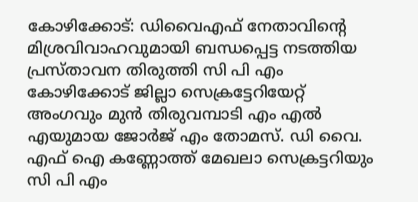കോഴിക്കോട്: ഡിവൈഎഫ് നേതാവിന്റെ മിശ്രവിവാഹവുമായി ബന്ധപ്പെട്ട നടത്തിയ പ്രസ്താവന തിരുത്തി സി പി എം കോഴിക്കോട് ജില്ലാ സെക്രട്ടേറിയേറ്റ് അംഗവും മുന്‍ തിരുവമ്പാടി എം എല്‍ എയുമായ ജോർജ് എം തോമസ്. ഡി വൈ. എഫ് ഐ കണ്ണോത്ത് മേഖലാ സെക്രട്ടറിയും സി പി എം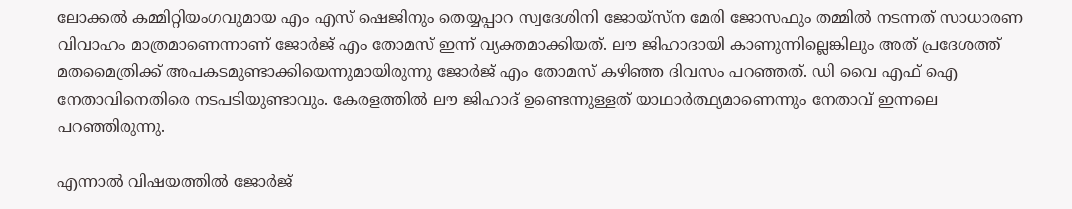ലോക്കല്‍ കമ്മിറ്റിയംഗവുമായ എം എസ് ഷെജിനും തെയ്യപ്പാറ സ്വദേശിനി ജോയ്സ്ന മേരി ജോസഫും തമ്മില്‍ നടന്നത് സാധാരണ വിവാഹം മാത്രമാണെന്നാണ് ജോർജ് എം തോമസ് ഇന്ന് വ്യക്തമാക്കിയത്. ലൗ ജിഹാദായി കാണുന്നില്ലെങ്കിലും അത് പ്രദേശത്ത് മതമൈത്രിക്ക് അപകടമുണ്ടാക്കിയെന്നുമായിരുന്നു ജോർജ് എം തോമസ് കഴിഞ്ഞ ദിവസം പറഞ്ഞത്. ഡി വൈ എഫ് ഐ നേതാവിനെതിരെ നടപടിയുണ്ടാവും. കേരളത്തില്‍ ലൗ ജിഹാദ് ഉണ്ടെന്നുള്ളത് യാഥാര്‍ത്ഥ്യമാണെന്നും നേതാവ് ഇന്നലെ പറഞ്ഞിരുന്നു.

എന്നാല്‍ വിഷയത്തില്‍ ജോർജ്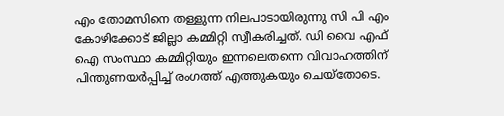എം തോമസിനെ തള്ളുന്ന നിലപാടായിരുന്നു സി പി എം കോഴിക്കോട് ജില്ലാ കമ്മിറ്റി സ്വീകരിച്ചത്. ഡി വൈ എഫ് ഐ സംസ്ഥാ കമ്മിറ്റിയും ഇന്നലെതന്നെ വിവാഹത്തിന് പിന്തുണയർപ്പിച്ച് രംഗത്ത് എത്തുകയും ചെയ്തോടെ.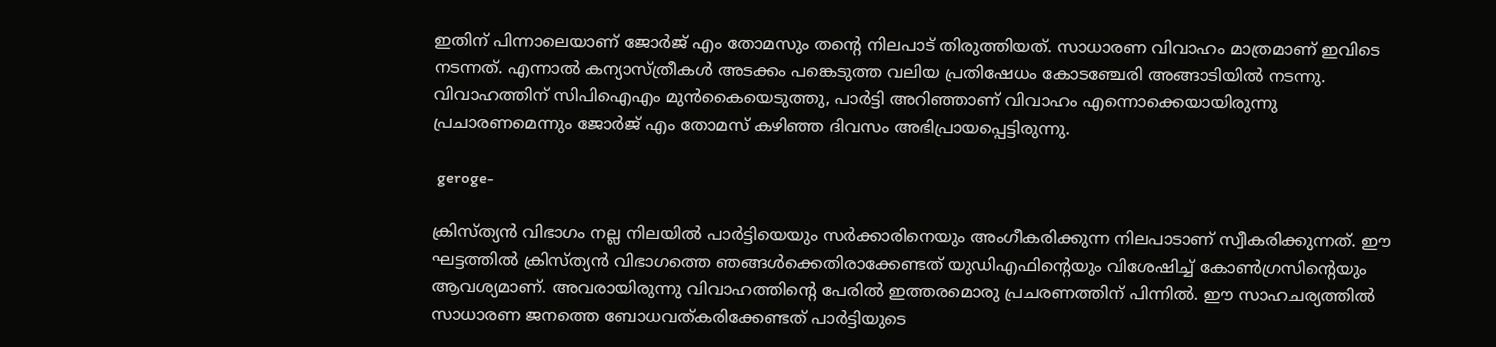ഇതിന് പിന്നാലെയാണ് ജോർജ് എം തോമസും തന്റെ നിലപാട് തിരുത്തിയത്. സാധാരണ വിവാഹം മാത്രമാണ് ഇവിടെ നടന്നത്. എന്നാല്‍ കന്യാസ്ത്രീകള്‍ അടക്കം പങ്കെടുത്ത വലിയ പ്രതിഷേധം കോടഞ്ചേരി അങ്ങാടിയില്‍ നടന്നു. വിവാഹത്തിന് സിപിഐഎം മുൻകൈയെടുത്തു, പാർട്ടി അറിഞ്ഞാണ് വിവാഹം എന്നൊക്കെയായിരുന്നു പ്രചാരണമെന്നും ജോർജ് എം തോമസ് കഴിഞ്ഞ ദിവസം അഭിപ്രായപ്പെട്ടിരുന്നു.

 geroge-

ക്രിസ്ത്യൻ വിഭാഗം നല്ല നിലയിൽ പാർട്ടിയെയും സർക്കാരിനെയും അംഗീകരിക്കുന്ന നിലപാടാണ് സ്വീകരിക്കുന്നത്. ഈ ഘട്ടത്തിൽ ക്രിസ്ത്യൻ വിഭാഗത്തെ ഞങ്ങൾക്കെതിരാക്കേണ്ടത് യുഡിഎഫിന്റെയും വിശേഷിച്ച് കോൺഗ്രസിന്റെയും ആവശ്യമാണ്. അവരായിരുന്നു വിവാഹത്തിന്റെ പേരില്‍ ഇത്തരമൊരു പ്രചരണത്തിന് പിന്നില്‍. ഈ സാഹചര്യത്തില്‍ സാധാരണ ജനത്തെ ബോധവത്കരിക്കേണ്ടത് പാർട്ടിയുടെ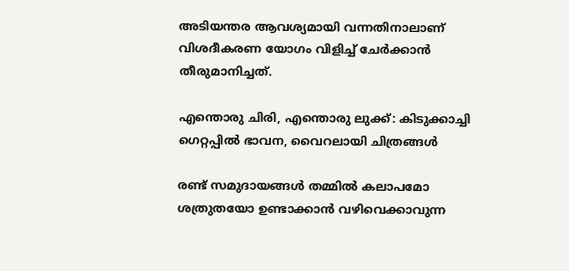അടിയന്തര ആവശ്യമായി വന്നതിനാലാണ് വിശദീകരണ യോഗം വിളിച്ച് ചേർക്കാന്‍ തീരുമാനിച്ചത്.

എന്തൊരു ചിരി, എന്തൊരു ലുക്ക്: കിടുക്കാച്ചി ഗെറ്റപ്പില്‍ ഭാവന, വൈറലായി ചിത്രങ്ങള്‍

രണ്ട് സമുദായങ്ങള്‍ തമ്മിൽ കലാപമോ ശത്രുതയോ ഉണ്ടാക്കാൻ വഴിവെക്കാവുന്ന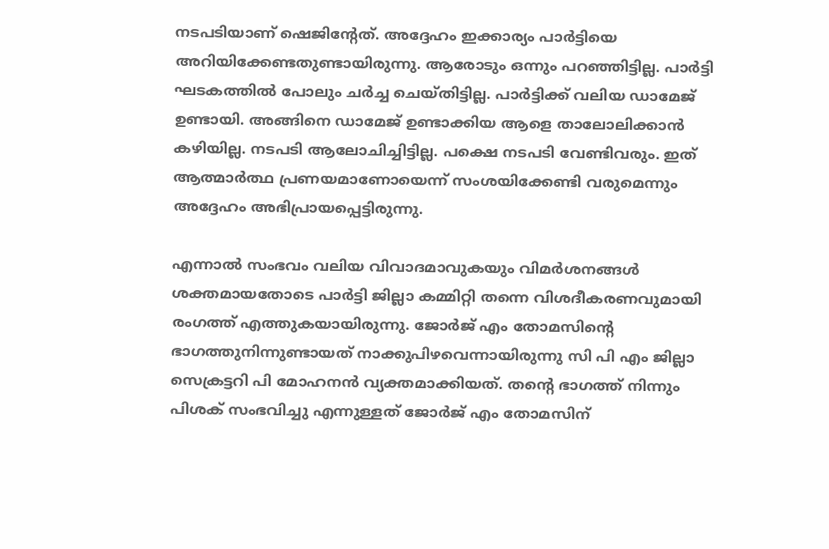നടപടിയാണ് ഷെജിന്റേത്. അദ്ദേഹം ഇക്കാര്യം പാർട്ടിയെ അറിയിക്കേണ്ടതുണ്ടായിരുന്നു. ആരോടും ഒന്നും പറഞ്ഞിട്ടില്ല. പാർട്ടി ഘടകത്തിൽ പോലും ചർച്ച ചെയ്തിട്ടില്ല. പാർട്ടിക്ക് വലിയ ഡാമേജ് ഉണ്ടായി. അങ്ങിനെ ഡാമേജ് ഉണ്ടാക്കിയ ആളെ താലോലിക്കാൻ കഴിയില്ല. നടപടി ആലോചിച്ചിട്ടില്ല. പക്ഷെ നടപടി വേണ്ടിവരും. ഇത് ആത്മാർത്ഥ പ്രണയമാണോയെന്ന് സംശയിക്കേണ്ടി വരുമെന്നും അദ്ദേഹം അഭിപ്രായപ്പെട്ടിരുന്നു.

എന്നാല്‍ സംഭവം വലിയ വിവാദമാവുകയും വിമർശനങ്ങള്‍ ശക്തമായതോടെ പാർട്ടി ജില്ലാ കമ്മിറ്റി തന്നെ വിശദീകരണവുമായി രംഗത്ത് എത്തുകയായിരുന്നു. ജോര്‍ജ് എം തോമസിന്റെ ഭാഗത്തുനിന്നുണ്ടായത് നാക്കുപിഴവെന്നായിരുന്നു സി പി എം ജില്ലാ സെക്രട്ടറി പി മോഹനന്‍ വ്യക്തമാക്കിയത്. തന്റെ ഭാഗത്ത് നിന്നും പിശക് സംഭവിച്ചു എന്നുള്ളത് ജോർജ് എം തോമസിന്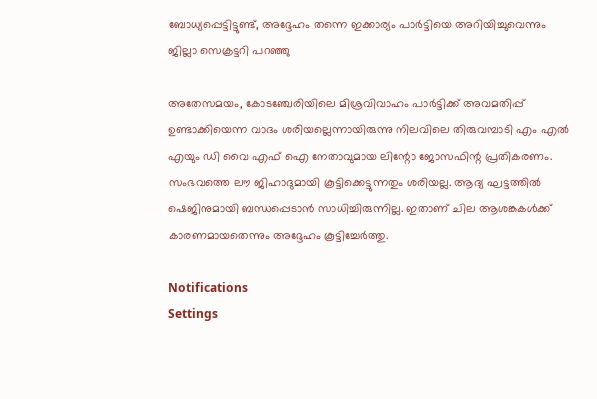ബോധ്യപ്പെട്ടിട്ടുണ്ട്, അദ്ദേഹം തന്നെ ഇക്കാര്യം പാർട്ടിയെ അറിയിച്ചുവെന്നും ജില്ലാ സെക്രട്ടറി പറഞ്ഞു

അതേസമയം, കോടഞ്ചേരിയിലെ മിശ്രവിവാഹം പാർട്ടിക്ക് അവമതിപ്പ് ഉണ്ടാക്കിയെന്ന വാദം ശരിയല്ലെന്നായിരുന്നു നിലവിലെ തിരുവമ്പാടി എം എല്‍ എയും ഡി വൈ എഫ് ഐ നേതാവുമായ ലിന്റോ ജോസഫിന്റ പ്രതികരണം. സംഭവത്തെ ലൗ ജിഹാദുമായി കൂട്ടിക്കെട്ടുന്നതും ശരിയല്ല. ആദ്യ ഘട്ടത്തില്‍ ഷെജിനുമായി ബന്ധപ്പെടാന്‍ സാധിച്ചിരുന്നില്ല. ഇതാണ് ചില ആശങ്കകള്‍ക്ക് കാരണമായതെന്നും അദ്ദേഹം കൂട്ടിച്ചേർത്തു.

Notifications
Settings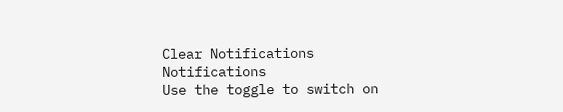Clear Notifications
Notifications
Use the toggle to switch on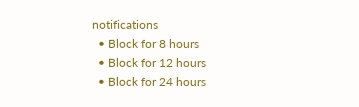notifications
  • Block for 8 hours
  • Block for 12 hours
  • Block for 24 hours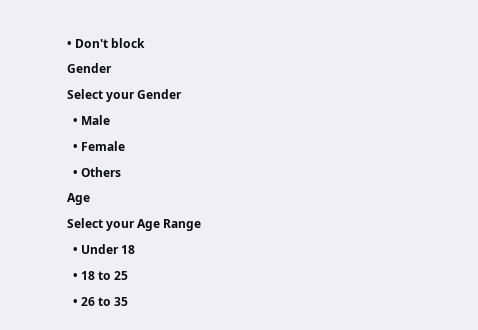• Don't block
Gender
Select your Gender
  • Male
  • Female
  • Others
Age
Select your Age Range
  • Under 18
  • 18 to 25
  • 26 to 35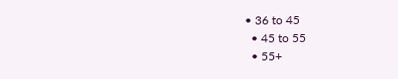• 36 to 45
  • 45 to 55
  • 55+